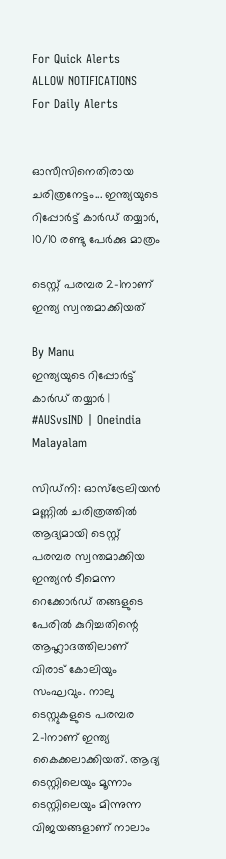For Quick Alerts
ALLOW NOTIFICATIONS
For Daily Alerts


ഓസീസിനെതിരായ ചരിത്രനേട്ടം... ഇന്ത്യയുടെ റിപ്പോര്‍ട്ട് കാര്‍ഡ് തയ്യാര്‍, 10/10 രണ്ടു പേര്‍ക്കു മാത്രം

ടെസ്റ്റ് പരമ്പര 2-1നാണ് ഇന്ത്യ സ്വന്തമാക്കിയത്

By Manu
ഇന്ത്യയുടെ റിപ്പോര്‍ട്ട് കാര്‍ഡ് തയ്യാര്‍ | #AUSvsIND | Oneindia Malayalam

സിഡ്‌നി: ഓസ്‌ട്രേലിയന്‍ മണ്ണില്‍ ചരിത്രത്തില്‍ ആദ്യമായി ടെസ്റ്റ് പരമ്പര സ്വന്തമാക്കിയ ഇന്ത്യന്‍ ടീമെന്ന റെക്കോര്‍ഡ് തങ്ങളുടെ പേരില്‍ കുറിച്ചതിന്റെ ആഹ്ലാദത്തിലാണ് വിരാട് കോലിയും സംഘവും. നാലു ടെസ്റ്റുകളുടെ പരമ്പര 2-1നാണ് ഇന്ത്യ കൈക്കലാക്കിയത്. ആദ്യ ടെസ്റ്റിലെയും മൂന്നാം ടെസ്റ്റിലെയും മിന്നുന്ന വിജയങ്ങളാണ് നാലാം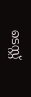ടെസ്റ്റ്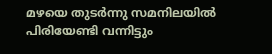മഴയെ തുടര്‍ന്നു സമനിലയില്‍ പിരിയേണ്ടി വന്നിട്ടും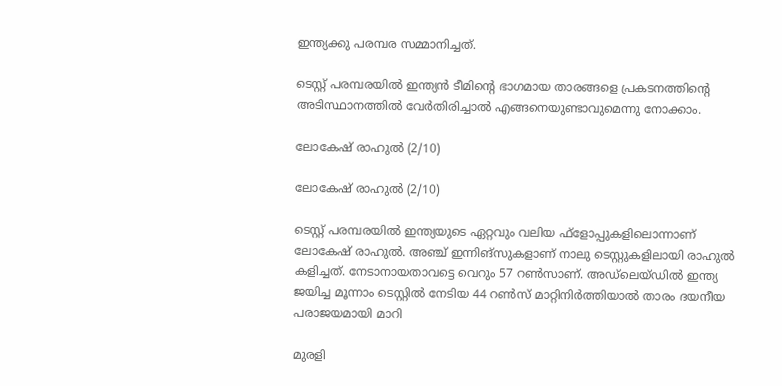ഇന്ത്യക്കു പരമ്പര സമ്മാനിച്ചത്.

ടെസ്റ്റ് പരമ്പരയില്‍ ഇന്ത്യന്‍ ടീമിന്റെ ഭാഗമായ താരങ്ങളെ പ്രകടനത്തിന്റെ അടിസ്ഥാനത്തില്‍ വേര്‍തിരിച്ചാല്‍ എങ്ങനെയുണ്ടാവുമെന്നു നോക്കാം.

ലോകേഷ് രാഹുല്‍ (2/10)

ലോകേഷ് രാഹുല്‍ (2/10)

ടെസ്റ്റ് പരമ്പരയില്‍ ഇന്ത്യയുടെ ഏറ്റവും വലിയ ഫ്‌ളോപ്പുകളിലൊന്നാണ് ലോകേഷ് രാഹുല്‍. അഞ്ച് ഇന്നിങ്‌സുകളാണ് നാലു ടെസ്റ്റുകളിലായി രാഹുല്‍ കളിച്ചത്. നേടാനായതാവട്ടെ വെറും 57 റണ്‍സാണ്. അഡ്‌ലെയ്ഡില്‍ ഇന്ത്യ ജയിച്ച മൂന്നാം ടെസ്റ്റില്‍ നേടിയ 44 റണ്‍സ് മാറ്റിനിര്‍ത്തിയാല്‍ താരം ദയനീയ പരാജയമായി മാറി

മുരളി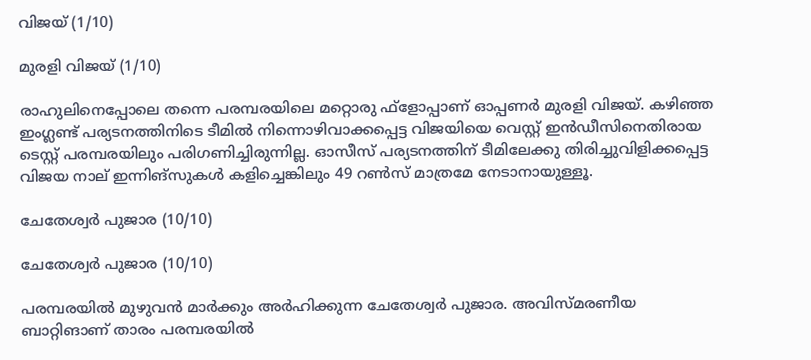വിജയ് (1/10)

മുരളി വിജയ് (1/10)

രാഹുലിനെപ്പോലെ തന്നെ പരമ്പരയിലെ മറ്റൊരു ഫ്‌ളോപ്പാണ് ഓപ്പണര്‍ മുരളി വിജയ്. കഴിഞ്ഞ ഇംഗ്ലണ്ട് പര്യടനത്തിനിടെ ടീമില്‍ നിന്നൊഴിവാക്കപ്പെട്ട വിജയിയെ വെസ്റ്റ് ഇന്‍ഡീസിനെതിരായ ടെസ്റ്റ് പരമ്പരയിലും പരിഗണിച്ചിരുന്നില്ല. ഓസീസ് പര്യടനത്തിന് ടീമിലേക്കു തിരിച്ചുവിളിക്കപ്പെട്ട വിജയ നാല് ഇന്നിങ്‌സുകള്‍ കളിച്ചെങ്കിലും 49 റണ്‍സ് മാത്രമേ നേടാനായുള്ളൂ.

ചേതേശ്വര്‍ പുജാര (10/10)

ചേതേശ്വര്‍ പുജാര (10/10)

പരമ്പരയില്‍ മുഴുവന്‍ മാര്‍ക്കും അര്‍ഹിക്കുന്ന ചേതേശ്വര്‍ പുജാര. അവിസ്മരണീയ ബാറ്റിങാണ് താരം പരമ്പരയില്‍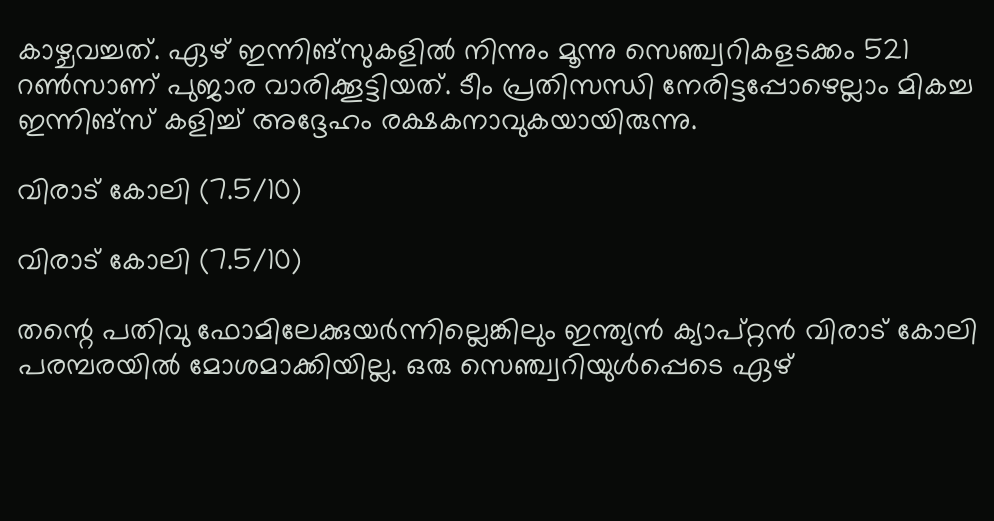കാഴ്ചവച്ചത്. ഏഴ് ഇന്നിങ്‌സുകളില്‍ നിന്നും മൂന്നു സെഞ്ച്വറികളടക്കം 521 റണ്‍സാണ് പുജാര വാരിക്കൂട്ടിയത്. ടീം പ്രതിസന്ധി നേരിട്ടപ്പോഴെല്ലാം മികച്ച ഇന്നിങ്‌സ് കളിച്ച് അദ്ദേഹം രക്ഷകനാവുകയായിരുന്നു.

വിരാട് കോലി (7.5/10)

വിരാട് കോലി (7.5/10)

തന്റെ പതിവു ഫോമിലേക്കുയര്‍ന്നില്ലെങ്കിലും ഇന്ത്യന്‍ ക്യാപ്റ്റന്‍ വിരാട് കോലി പരമ്പരയില്‍ മോശമാക്കിയില്ല. ഒരു സെഞ്ച്വറിയുള്‍പ്പെടെ ഏഴ്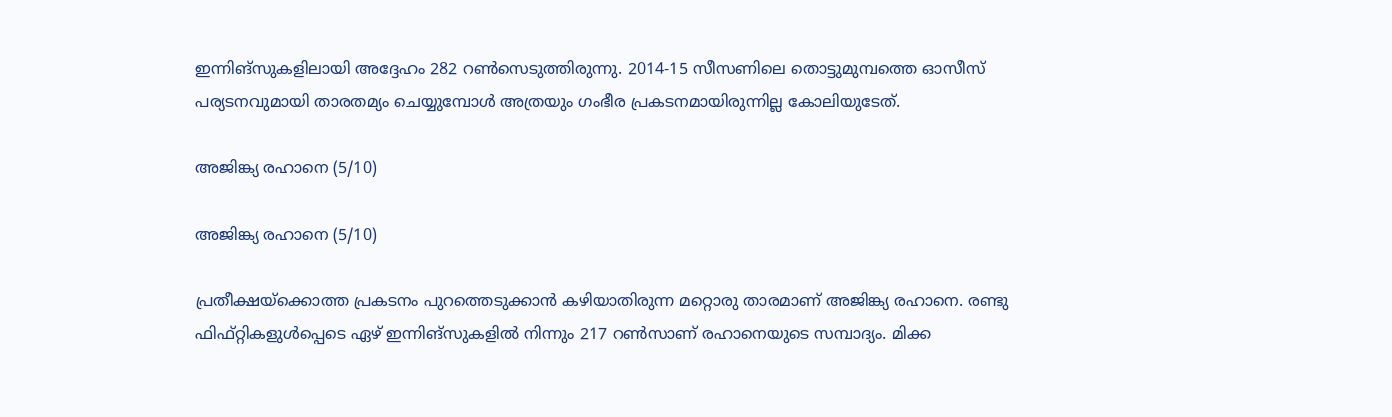ഇന്നിങ്‌സുകളിലായി അദ്ദേഹം 282 റണ്‍സെടുത്തിരുന്നു. 2014-15 സീസണിലെ തൊട്ടുമുമ്പത്തെ ഓസീസ് പര്യടനവുമായി താരതമ്യം ചെയ്യുമ്പോള്‍ അത്രയും ഗംഭീര പ്രകടനമായിരുന്നില്ല കോലിയുടേത്.

അജിങ്ക്യ രഹാനെ (5/10)

അജിങ്ക്യ രഹാനെ (5/10)

പ്രതീക്ഷയ്‌ക്കൊത്ത പ്രകടനം പുറത്തെടുക്കാന്‍ കഴിയാതിരുന്ന മറ്റൊരു താരമാണ് അജിങ്ക്യ രഹാനെ. രണ്ടു ഫിഫ്റ്റികളുള്‍പ്പെടെ ഏഴ് ഇന്നിങ്‌സുകളില്‍ നിന്നും 217 റണ്‍സാണ് രഹാനെയുടെ സമ്പാദ്യം. മിക്ക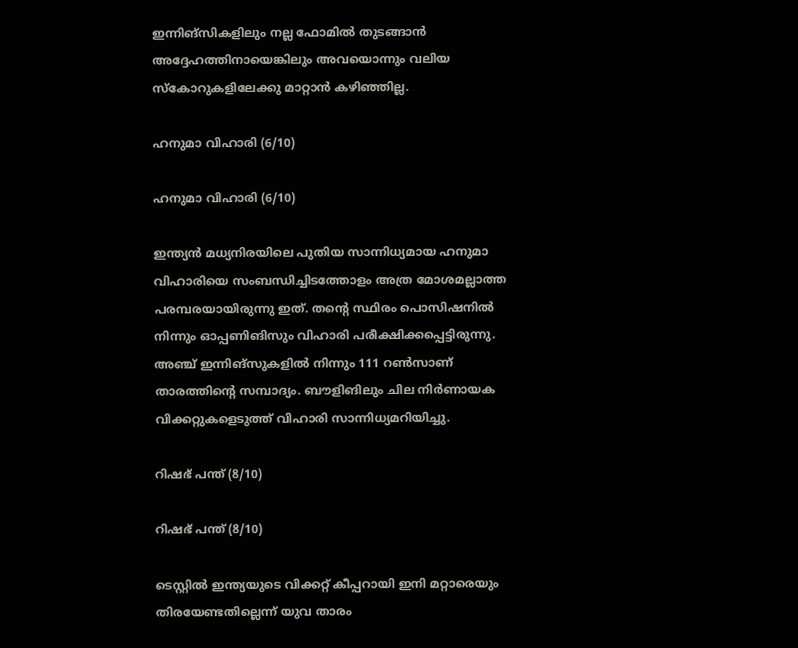ഇന്നിങ്‌സികളിലും നല്ല ഫോമില്‍ തുടങ്ങാന്‍ അദ്ദേഹത്തിനായെങ്കിലും അവയൊന്നും വലിയ സ്‌കോറുകളിലേക്കു മാറ്റാന്‍ കഴിഞ്ഞില്ല.

ഹനുമാ വിഹാരി (6/10)

ഹനുമാ വിഹാരി (6/10)

ഇന്ത്യന്‍ മധ്യനിരയിലെ പുതിയ സാന്നിധ്യമായ ഹനുമാ വിഹാരിയെ സംബന്ധിച്ചിടത്തോളം അത്ര മോശമല്ലാത്ത പരമ്പരയായിരുന്നു ഇത്. തന്റെ സ്ഥിരം പൊസിഷനില്‍ നിന്നും ഓപ്പണിങിസും വിഹാരി പരീക്ഷിക്കപ്പെട്ടിരുന്നു. അഞ്ച് ഇന്നിങ്‌സുകളില്‍ നിന്നും 111 റണ്‍സാണ് താരത്തിന്റെ സമ്പാദ്യം. ബൗളിങിലും ചില നിര്‍ണായക വിക്കറ്റുകളെടുത്ത് വിഹാരി സാന്നിധ്യമറിയിച്ചു.

റിഷഭ് പന്ത് (8/10)

റിഷഭ് പന്ത് (8/10)

ടെസ്റ്റില്‍ ഇന്ത്യയുടെ വിക്കറ്റ് കീപ്പറായി ഇനി മറ്റാരെയും തിരയേണ്ടതില്ലെന്ന് യുവ താരം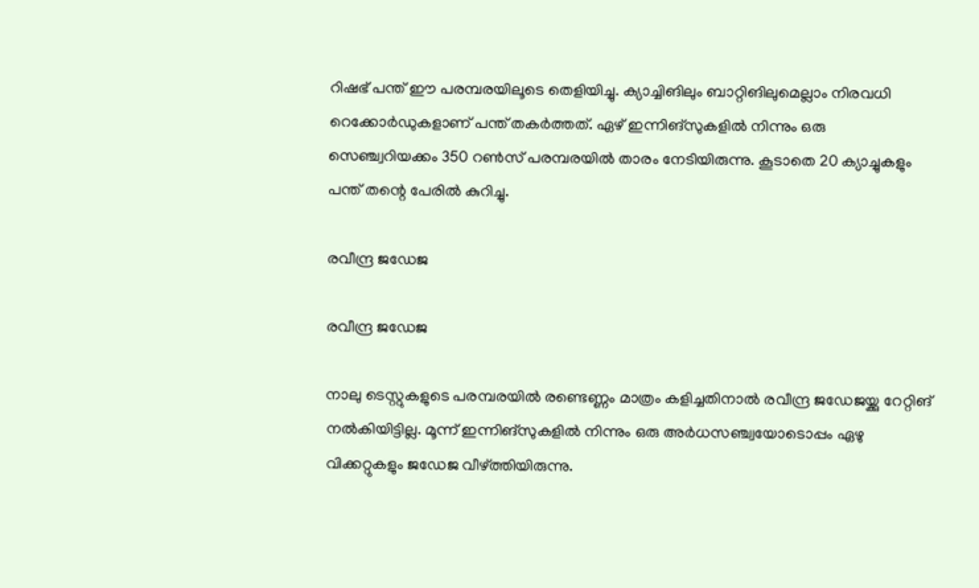റിഷഭ് പന്ത് ഈ പരമ്പരയിലൂടെ തെളിയിച്ചു. ക്യാച്ചിങിലും ബാറ്റിങിലുമെല്ലാം നിരവധി റെക്കോര്‍ഡുകളാണ് പന്ത് തകര്‍ത്തത്. ഏഴ് ഇന്നിങ്‌സുകളില്‍ നിന്നും ഒരു സെഞ്ച്വറിയക്കം 350 റണ്‍സ് പരമ്പരയില്‍ താരം നേടിയിരുന്നു. കൂടാതെ 20 ക്യാച്ചുകളും പന്ത് തന്റെ പേരില്‍ കുറിച്ചു.

രവീന്ദ്ര ജഡേജ

രവീന്ദ്ര ജഡേജ

നാലു ടെസ്റ്റുകളുടെ പരമ്പരയില്‍ രണ്ടെണ്ണം മാത്രം കളിച്ചതിനാല്‍ രവീന്ദ്ര ജഡേജയ്ക്കു റേറ്റിങ് നല്‍കിയിട്ടില്ല. മൂന്ന് ഇന്നിങ്‌സുകളില്‍ നിന്നും ഒരു അര്‍ധസഞ്ച്വയോടൊപ്പം ഏഴു വിക്കറ്റുകളും ജഡേജ വീഴ്ത്തിയിരുന്നു.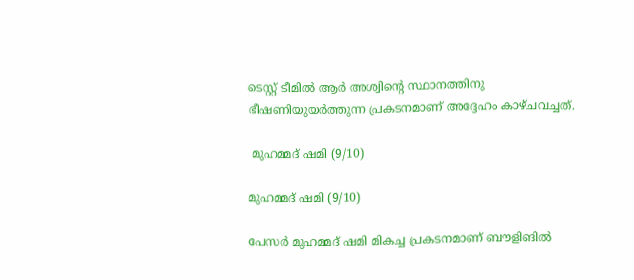ടെസ്റ്റ് ടീമില്‍ ആര്‍ അശ്വിന്റെ സ്ഥാനത്തിനു ഭീഷണിയുയര്‍ത്തുന്ന പ്രകടനമാണ് അദ്ദേഹം കാഴ്ചവച്ചത്.

 മുഹമ്മദ് ഷമി (9/10)

മുഹമ്മദ് ഷമി (9/10)

പേസര്‍ മുഹമ്മദ് ഷമി മികച്ച പ്രകടനമാണ് ബൗളിങില്‍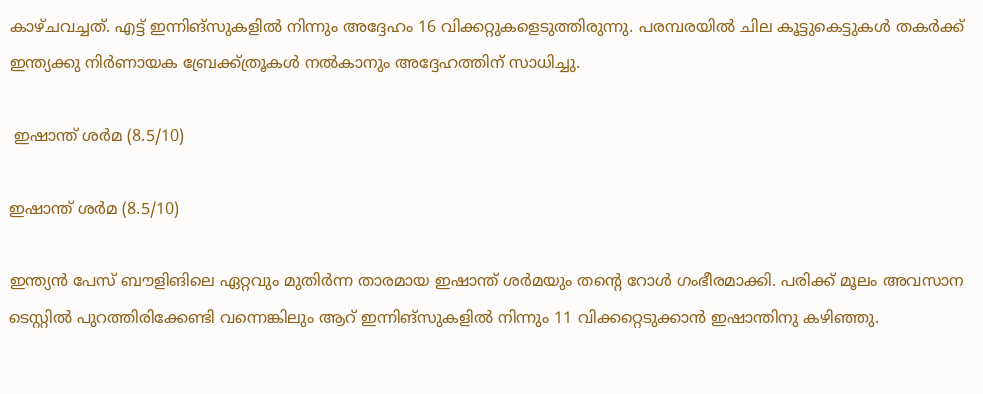കാഴ്ചവച്ചത്. എട്ട് ഇന്നിങ്‌സുകളില്‍ നിന്നും അദ്ദേഹം 16 വിക്കറ്റുകളെടുത്തിരുന്നു. പരമ്പരയില്‍ ചില കൂട്ടുകെട്ടുകള്‍ തകര്‍ക്ക് ഇന്ത്യക്കു നിര്‍ണായക ബ്രേക്ക്ത്രൂകള്‍ നല്‍കാനും അദ്ദേഹത്തിന് സാധിച്ചു.

 ഇഷാന്ത് ശര്‍മ (8.5/10)

ഇഷാന്ത് ശര്‍മ (8.5/10)

ഇന്ത്യന്‍ പേസ് ബൗളിങിലെ ഏറ്റവും മുതിര്‍ന്ന താരമായ ഇഷാന്ത് ശര്‍മയും തന്റെ റോള്‍ ഗംഭീരമാക്കി. പരിക്ക് മൂലം അവസാന ടെസ്റ്റില്‍ പുറത്തിരിക്കേണ്ടി വന്നെങ്കിലും ആറ് ഇന്നിങ്‌സുകളില്‍ നിന്നും 11 വിക്കറ്റെടുക്കാന്‍ ഇഷാന്തിനു കഴിഞ്ഞു.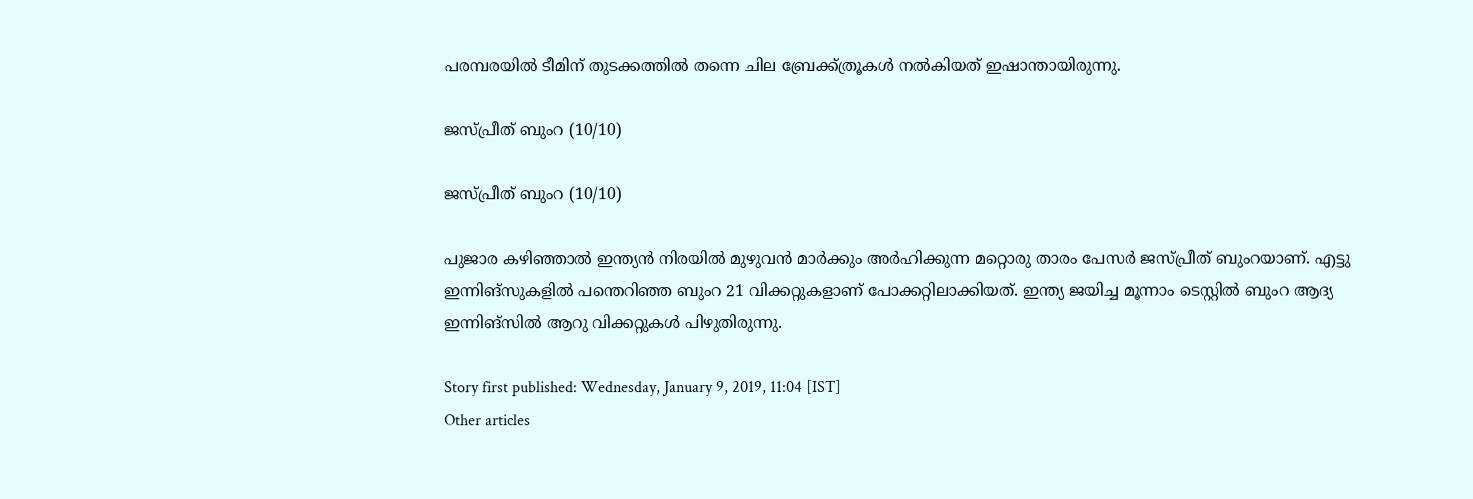പരമ്പരയില്‍ ടീമിന് തുടക്കത്തില്‍ തന്നെ ചില ബ്രേക്ക്ത്രൂകള്‍ നല്‍കിയത് ഇഷാന്തായിരുന്നു.

ജസ്പ്രീത് ബുംറ (10/10)

ജസ്പ്രീത് ബുംറ (10/10)

പുജാര കഴിഞ്ഞാല്‍ ഇന്ത്യന്‍ നിരയില്‍ മുഴുവന്‍ മാര്‍ക്കും അര്‍ഹിക്കുന്ന മറ്റൊരു താരം പേസര്‍ ജസ്പ്രീത് ബുംറയാണ്. എട്ടു ഇന്നിങ്‌സുകളില്‍ പന്തെറിഞ്ഞ ബുംറ 21 വിക്കറ്റുകളാണ് പോക്കറ്റിലാക്കിയത്. ഇന്ത്യ ജയിച്ച മൂന്നാം ടെസ്റ്റില്‍ ബുംറ ആദ്യ ഇന്നിങ്‌സില്‍ ആറു വിക്കറ്റുകള്‍ പിഴുതിരുന്നു.

Story first published: Wednesday, January 9, 2019, 11:04 [IST]
Other articles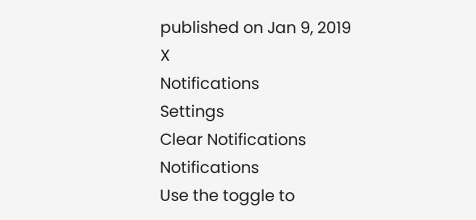published on Jan 9, 2019
X
Notifications
Settings
Clear Notifications
Notifications
Use the toggle to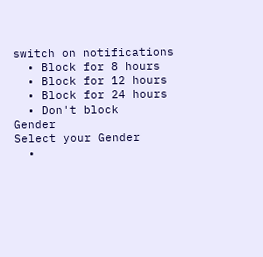switch on notifications
  • Block for 8 hours
  • Block for 12 hours
  • Block for 24 hours
  • Don't block
Gender
Select your Gender
  •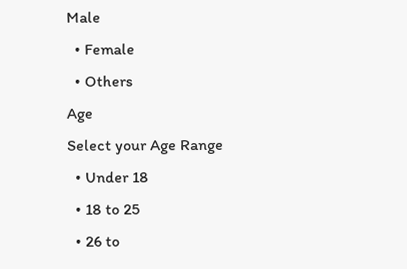Male
  • Female
  • Others
Age
Select your Age Range
  • Under 18
  • 18 to 25
  • 26 to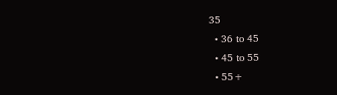35
  • 36 to 45
  • 45 to 55
  • 55+